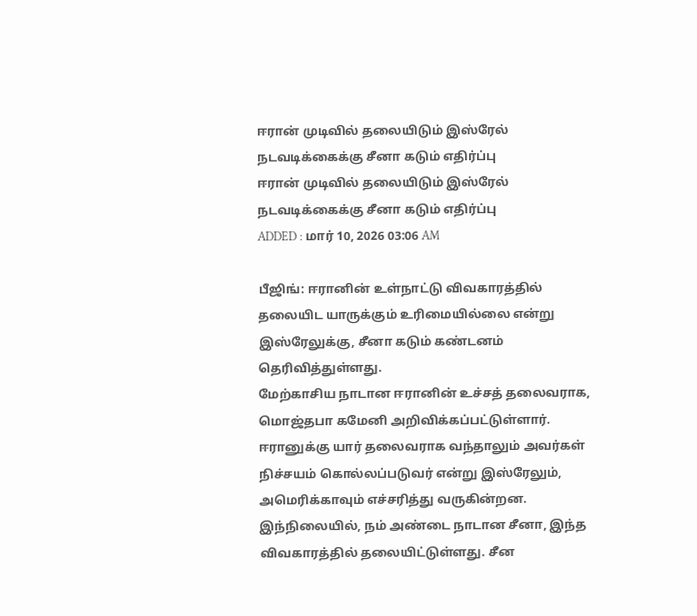ஈரான் முடிவில் தலையிடும் இஸ்ரேல் நடவடிக்கைக்கு சீனா கடும் எதிர்ப்பு
ஈரான் முடிவில் தலையிடும் இஸ்ரேல் நடவடிக்கைக்கு சீனா கடும் எதிர்ப்பு
ADDED : மார் 10, 2026 03:06 AM

பீஜிங்: ஈரானின் உள்நாட்டு விவகாரத்தில் தலையிட யாருக்கும் உரிமையில்லை என்று இஸ்ரேலுக்கு, சீனா கடும் கண்டனம் தெரிவித்துள்ளது.
மேற்காசிய நாடான ஈரானின் உச்சத் தலைவராக, மொஜ்தபா கமேனி அறிவிக்கப்பட்டுள்ளார். ஈரானுக்கு யார் தலைவராக வந்தாலும் அவர்கள் நிச்சயம் கொல்லப்படுவர் என்று இஸ்ரேலும், அமெரிக்காவும் எச்சரித்து வருகின்றன.
இந்நிலையில், நம் அண்டை நாடான சீனா, இந்த விவகாரத்தில் தலையிட்டுள்ளது. சீன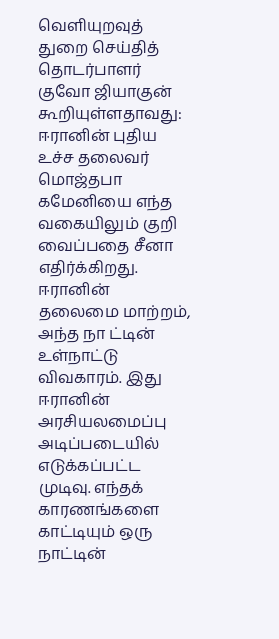வெளியுறவுத் துறை செய்தித் தொடர்பாளர் குவோ ஜியாகுன் கூறியுள்ளதாவது:
ஈரானின் புதிய உச்ச தலைவர் மொஜ்தபா கமேனியை எந்த வகையிலும் குறி வைப்பதை சீனா எதிர்க்கிறது.
ஈரானின் தலைமை மாற்றம், அந்த நா ட்டின் உள்நாட்டு விவகாரம். இது ஈரானின் அரசியலமைப்பு அடிப்படையில் எடுக்கப்பட்ட முடிவு. எந்தக் காரணங்களை காட்டியும் ஒரு நாட்டின்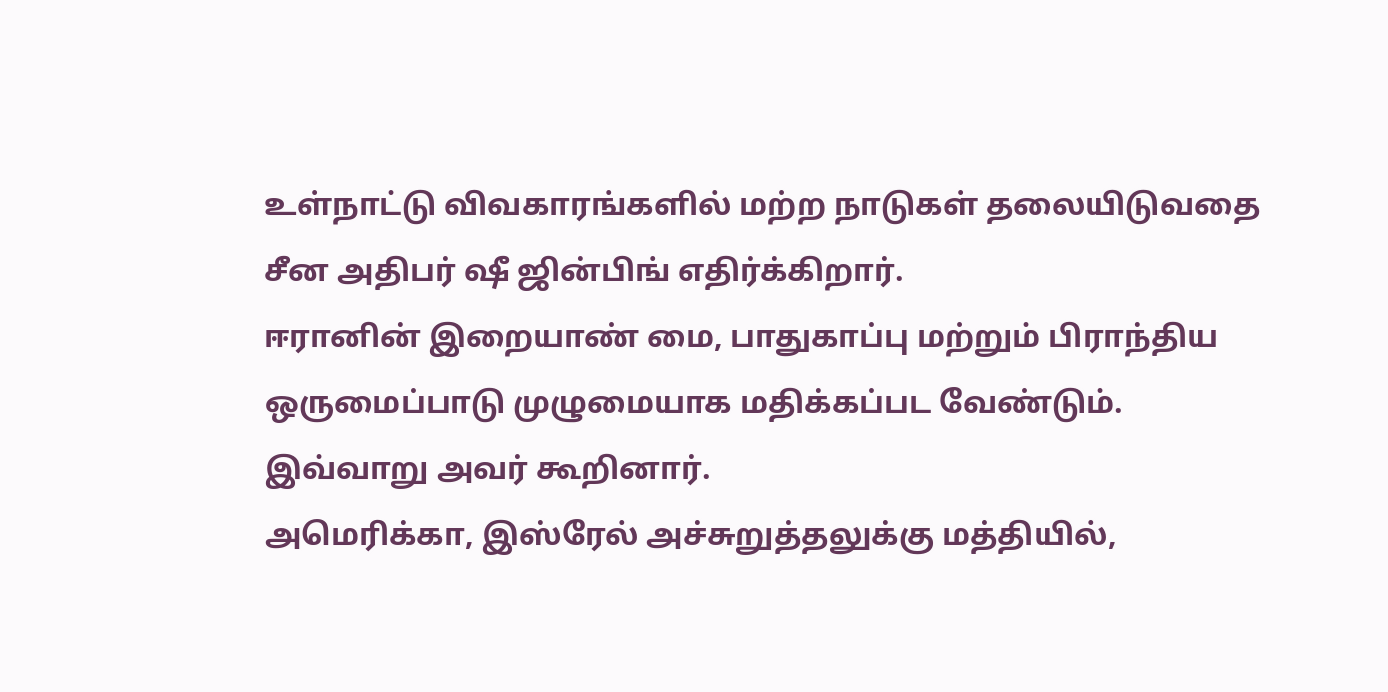உள்நாட்டு விவகாரங்களில் மற்ற நாடுகள் தலையிடுவதை சீன அதிபர் ஷீ ஜின்பிங் எதிர்க்கிறார்.
ஈரானின் இறையாண் மை, பாதுகாப்பு மற்றும் பிராந்திய ஒருமைப்பாடு முழுமையாக மதிக்கப்பட வேண்டும்.
இவ்வாறு அவர் கூறினார்.
அமெரிக்கா, இஸ்ரேல் அச்சுறுத்தலுக்கு மத்தியில்,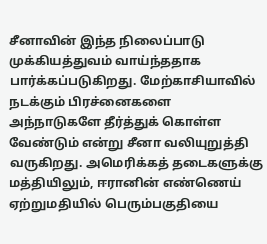சீனாவின் இந்த நிலைப்பாடு முக்கியத்துவம் வாய்ந்ததாக பார்க்கப்படுகிறது. மேற்காசியாவில் நடக்கும் பிரச்னைகளை அந்நாடுகளே தீர்த்துக் கொள்ள வேண்டும் என்று சீனா வலியுறுத்தி வருகிறது. அமெரிக்கத் தடைகளுக்கு மத்தியிலும், ஈரானின் எண்ணெய் ஏற்றுமதியில் பெரும்பகுதியை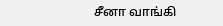சீனா வாங்கி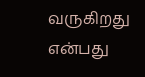வருகிறது என்பது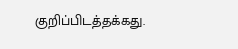குறிப்பிடத்தக்கது.